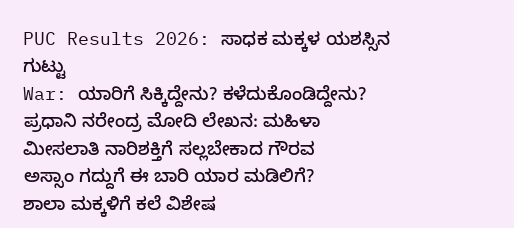PUC Results 2026: ಸಾಧಕ ಮಕ್ಕಳ ಯಶಸ್ಸಿನ ಗುಟ್ಟು
War: ಯಾರಿಗೆ ಸಿಕ್ಕಿದ್ದೇನು? ಕಳೆದುಕೊಂಡಿದ್ದೇನು?
ಪ್ರಧಾನಿ ನರೇಂದ್ರ ಮೋದಿ ಲೇಖನ: ಮಹಿಳಾ ಮೀಸಲಾತಿ ನಾರಿಶಕ್ತಿಗೆ ಸಲ್ಲಬೇಕಾದ ಗೌರವ
ಅಸ್ಸಾಂ ಗದ್ದುಗೆ ಈ ಬಾರಿ ಯಾರ ಮಡಿಲಿಗೆ?
ಶಾಲಾ ಮಕ್ಕಳಿಗೆ ಕಲೆ ವಿಶೇಷ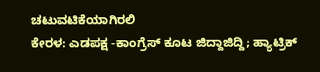ಚಟುವಟಿಕೆಯಾಗಿರಲಿ
ಕೇರಳ: ಎಡಪಕ್ಷ -ಕಾಂಗ್ರೆಸ್ ಕೂಟ ಜಿದ್ದಾಜಿದ್ದಿ; ಹ್ಯಾಟ್ರಿಕ್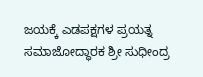ಜಯಕ್ಕೆ ಎಡಪಕ್ಷಗಳ ಪ್ರಯತ್ನ
ಸಮಾಜೋದ್ಧಾರಕ ಶ್ರೀ ಸುಧೀಂದ್ರ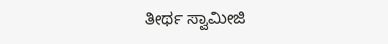ತೀರ್ಥ ಸ್ವಾಮೀಜಿ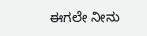ಈಗಲೇ ನೀನು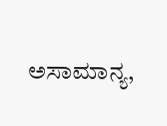ಅಸಾಮಾನ್ಯ,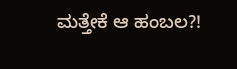ಮತ್ತೇಕೆ ಆ ಹಂಬಲ?!